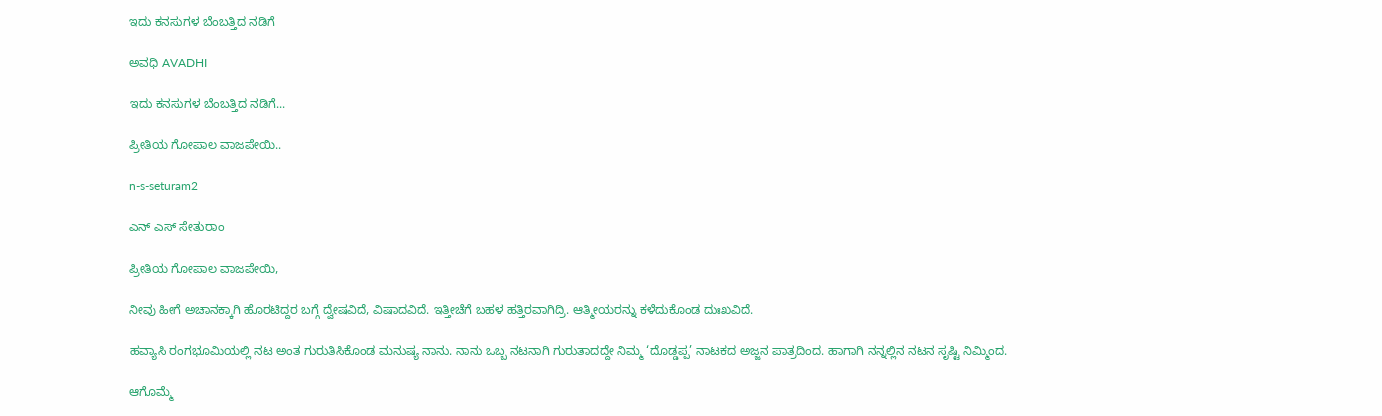ಇದು ಕನಸುಗಳ ಬೆಂಬತ್ತಿದ ನಡಿಗೆ‍

ಅವಧಿ AVADHI

ಇದು ಕನಸುಗಳ ಬೆಂಬತ್ತಿದ ನಡಿಗೆ...

ಪ್ರೀತಿಯ ಗೋಪಾಲ ವಾಜಪೇಯಿ..

n-s-seturam2

ಎನ್ ಎಸ್ ಸೇತುರಾಂ

ಪ್ರೀತಿಯ ಗೋಪಾಲ ವಾಜಪೇಯಿ,

ನೀವು ಹೀಗೆ ಅಚಾನಕ್ಕಾಗಿ ಹೊರಟಿದ್ದರ ಬಗ್ಗೆ ದ್ವೇಷವಿದೆ, ವಿಷಾದವಿದೆ. ಇತ್ತೀಚೆಗೆ ಬಹಳ ಹತ್ತಿರವಾಗಿದ್ರಿ. ಆತ್ಮೀಯರನ್ನು ಕಳೆದುಕೊಂಡ ದುಃಖವಿದೆ.

ಹವ್ಯಾಸಿ ರಂಗಭೂಮಿಯಲ್ಲಿ ನಟ ಅಂತ ಗುರುತಿಸಿಕೊಂಡ ಮನುಷ್ಯ ನಾನು. ನಾನು ಒಬ್ಬ ನಟನಾಗಿ ಗುರುತಾದದ್ದೇ ನಿಮ್ಮ ‘ದೊಡ್ಡಪ್ಪ’ ನಾಟಕದ ಅಜ್ಜನ ಪಾತ್ರದಿಂದ. ಹಾಗಾಗಿ ನನ್ನಲ್ಲಿನ ನಟನ ಸೃಷ್ಟಿ ನಿಮ್ಮಿಂದ.

ಆಗೊಮ್ಮೆ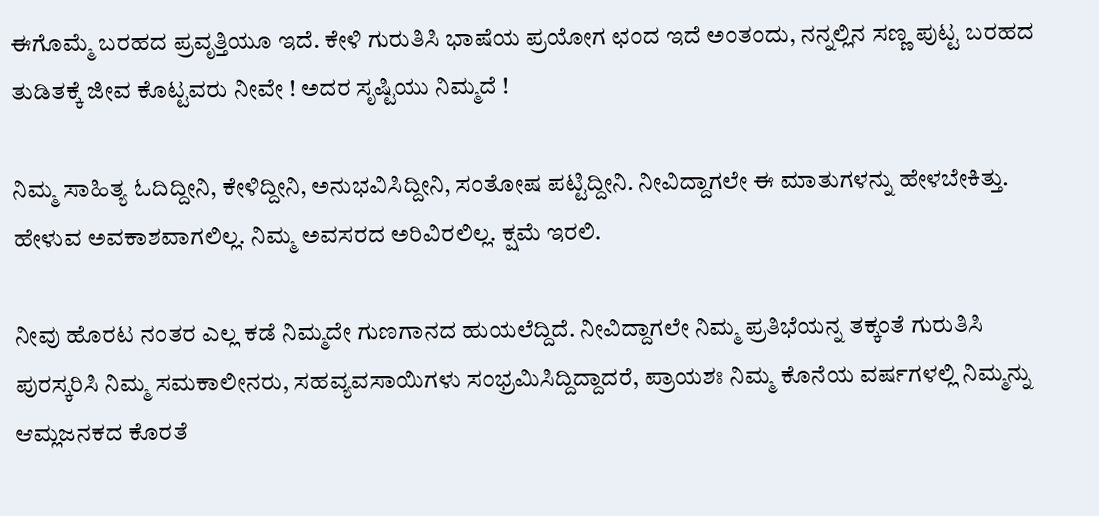ಈಗೊಮ್ಮೆ ಬರಹದ ಪ್ರವೃತ್ತಿಯೂ ಇದೆ. ಕೇಳಿ ಗುರುತಿಸಿ ಭಾಷೆಯ ಪ್ರಯೋಗ ಛಂದ ಇದೆ ಅಂತಂದು, ನನ್ನಲ್ಲಿನ ಸಣ್ಣ ಪುಟ್ಟ ಬರಹದ ತುಡಿತಕ್ಕೆ ಜೀವ ಕೊಟ್ಟವರು ನೀವೇ ! ಅದರ ಸೃಷ್ಟಿಯು ನಿಮ್ಮದೆ !

ನಿಮ್ಮ ಸಾಹಿತ್ಯ ಓದಿದ್ದೀನಿ, ಕೇಳಿದ್ದೀನಿ, ಅನುಭವಿಸಿದ್ದೀನಿ, ಸಂತೋಷ ಪಟ್ಟಿದ್ದೀನಿ. ನೀವಿದ್ದಾಗಲೇ ಈ ಮಾತುಗಳನ್ನು ಹೇಳಬೇಕಿತ್ತು. ಹೇಳುವ ಅವಕಾಶವಾಗಲಿಲ್ಲ. ನಿಮ್ಮ ಅವಸರದ ಅರಿವಿರಲಿಲ್ಲ. ಕ್ಷಮೆ ಇರಲಿ.

ನೀವು ಹೊರಟ ನಂತರ ಎಲ್ಲ ಕಡೆ ನಿಮ್ಮದೇ ಗುಣಗಾನದ ಹುಯಲೆದ್ದಿದೆ. ನೀವಿದ್ದಾಗಲೇ ನಿಮ್ಮ ಪ್ರತಿಭೆಯನ್ನ ತಕ್ಕಂತೆ ಗುರುತಿಸಿ ಪುರಸ್ಕರಿಸಿ ನಿಮ್ಮ ಸಮಕಾಲೀನರು, ಸಹವ್ಯವಸಾಯಿಗಳು ಸಂಭ್ರಮಿಸಿದ್ದಿದ್ದಾದರೆ, ಪ್ರಾಯಶಃ ನಿಮ್ಮ ಕೊನೆಯ ವರ್ಷಗಳಲ್ಲಿ ನಿಮ್ಮನ್ನು ಆಮ್ಲಜನಕದ ಕೊರತೆ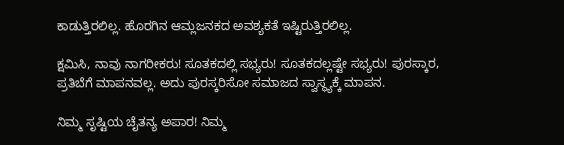ಕಾಡುತ್ತಿರಲಿಲ್ಲ. ಹೊರಗಿನ ಆಮ್ಲಜನಕದ ಅವಶ್ಯಕತೆ ಇಷ್ಟಿರುತ್ತಿರಲಿಲ್ಲ.

ಕ್ಷಮಿಸಿ, ನಾವು ನಾಗರೀಕರು! ಸೂತಕದಲ್ಲಿ ಸಭ್ಯರು! ಸೂತಕದಲ್ಲಷ್ಟೇ ಸಭ್ಯರು! ಪುರಸ್ಕಾರ, ಪ್ರತಿಬೆಗೆ ಮಾಪನವಲ್ಲ. ಅದು ಪುರಸ್ಕರಿಸೋ ಸಮಾಜದ ಸ್ವಾಸ್ಥ್ಯಕ್ಕೆ ಮಾಪನ.

ನಿಮ್ಮ ಸೃಷ್ಟಿಯ ಚೈತನ್ಯ ಅಪಾರ! ನಿಮ್ಮ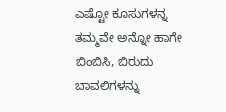ಎಷ್ಟೋ ಕೂಸುಗಳನ್ನ ತಮ್ಮವೇ ಅನ್ನೋ ಹಾಗೇ ಬಿಂಬಿಸಿ, ಬಿರುದು ಬಾವಲಿಗಳನ್ನು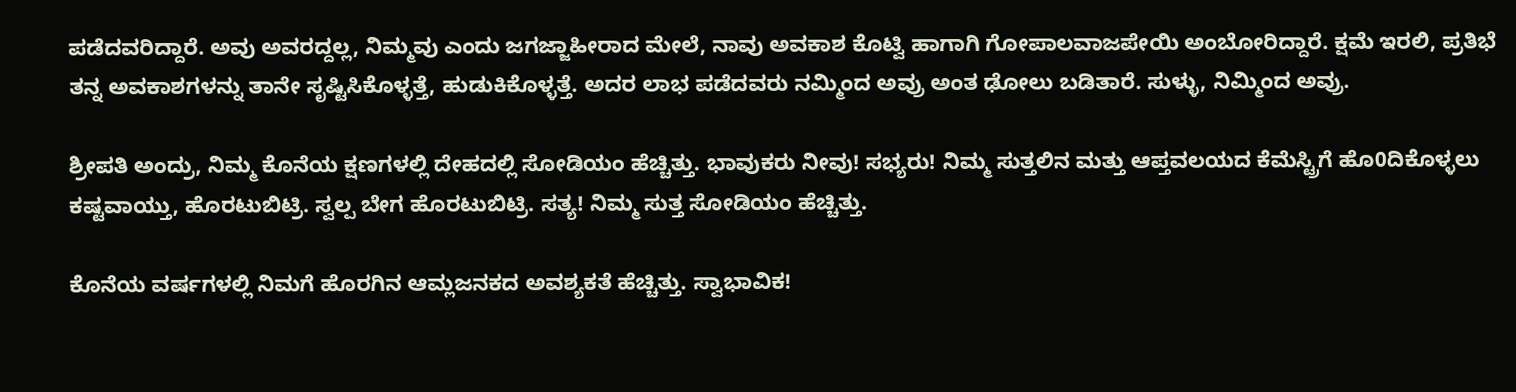ಪಡೆದವರಿದ್ದಾರೆ. ಅವು ಅವರದ್ದಲ್ಲ, ನಿಮ್ಮವು ಎಂದು ಜಗಜ್ಜಾಹೀರಾದ ಮೇಲೆ, ನಾವು ಅವಕಾಶ ಕೊಟ್ವಿ ಹಾಗಾಗಿ ಗೋಪಾಲವಾಜಪೇಯಿ ಅಂಬೋರಿದ್ದಾರೆ. ಕ್ಷಮೆ ಇರಲಿ, ಪ್ರತಿಭೆ ತನ್ನ ಅವಕಾಶಗಳನ್ನು ತಾನೇ ಸೃಷ್ಟಿಸಿಕೊಳ್ಳತ್ತೆ, ಹುಡುಕಿಕೊಳ್ಳತ್ತೆ. ಅದರ ಲಾಭ ಪಡೆದವರು ನಮ್ಮಿಂದ ಅವ್ರು ಅಂತ ಢೋಲು ಬಡಿತಾರೆ. ಸುಳ್ಳು, ನಿಮ್ಮಿಂದ ಅವ್ರು.

ಶ್ರೀಪತಿ ಅಂದ್ರು, ನಿಮ್ಮ ಕೊನೆಯ ಕ್ಷಣಗಳಲ್ಲಿ ದೇಹದಲ್ಲಿ ಸೋಡಿಯಂ ಹೆಚ್ಚಿತ್ತು. ಭಾವುಕರು ನೀವು! ಸಭ್ಯರು! ನಿಮ್ಮ ಸುತ್ತಲಿನ ಮತ್ತು ಆಪ್ತವಲಯದ ಕೆಮೆಸ್ಟ್ರಿಗೆ ಹೊ0ದಿಕೊಳ್ಳಲು ಕಷ್ಟವಾಯ್ತು, ಹೊರಟುಬಿಟ್ರಿ. ಸ್ವಲ್ಪ ಬೇಗ ಹೊರಟುಬಿಟ್ರಿ. ಸತ್ಯ! ನಿಮ್ಮ ಸುತ್ತ ಸೋಡಿಯಂ ಹೆಚ್ಚಿತ್ತು.

ಕೊನೆಯ ವರ್ಷಗಳಲ್ಲಿ ನಿಮಗೆ ಹೊರಗಿನ ಆಮ್ಲಜನಕದ ಅವಶ್ಯಕತೆ ಹೆಚ್ಚಿತ್ತು. ಸ್ವಾಭಾವಿಕ!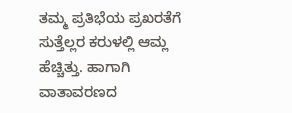ತಮ್ಮ ಪ್ರತಿಭೆಯ ಪ್ರಖರತೆಗೆ ಸುತ್ತೆಲ್ಲರ ಕರುಳಲ್ಲಿ ಆಮ್ಲ ಹೆಚ್ಚಿತ್ತು. ಹಾಗಾಗಿ ವಾತಾವರಣದ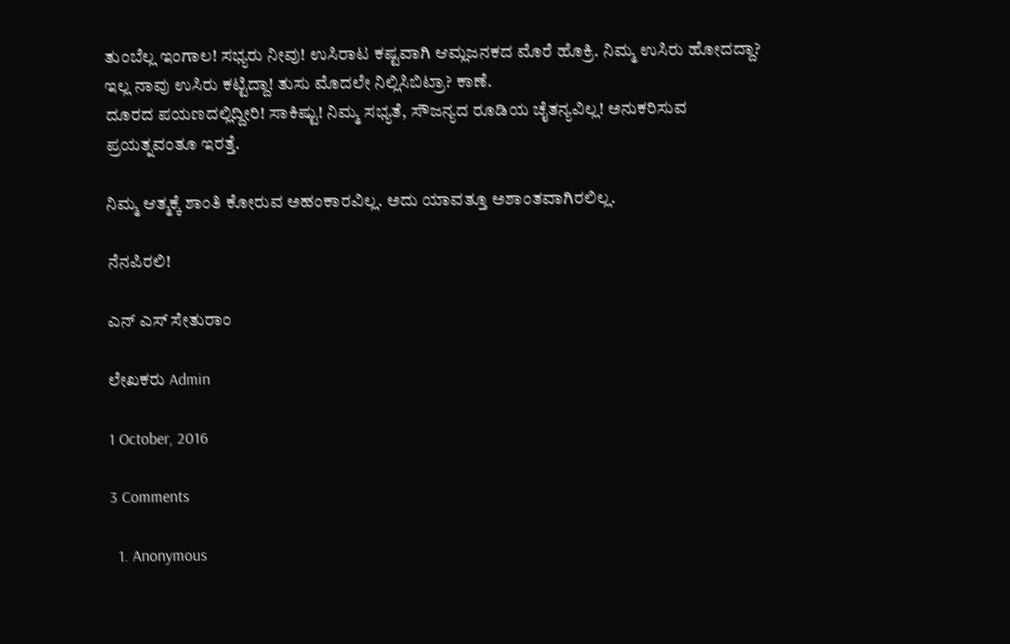ತುಂಬೆಲ್ಲ ಇಂಗಾಲ! ಸಭ್ಯರು ನೀವು! ಉಸಿರಾಟ ಕಷ್ಟವಾಗಿ ಆಮ್ಲಜನಕದ ಮೊರೆ ಹೊಕ್ರಿ. ನಿಮ್ಮ ಉಸಿರು ಹೋದದ್ದಾ? ಇಲ್ಲ ನಾವು ಉಸಿರು ಕಟ್ಟಿದ್ದಾ! ತುಸು ಮೊದಲೇ ನಿಲ್ಲಿಸಿಬಿಟ್ರಾ? ಕಾಣೆ.
ದೂರದ ಪಯಣದಲ್ಲಿದ್ದೀರಿ! ಸಾಕಿಷ್ಟು! ನಿಮ್ಮ ಸಭ್ಯತೆ, ಸೌಜನ್ಯದ ರೂಡಿಯ ಚೈತನ್ಯವಿಲ್ಲ! ಅನುಕರಿಸುವ ಪ್ರಯತ್ನವಂತೂ ಇರತ್ತೆ.

ನಿಮ್ಮ ಆತ್ಮಕ್ಕೆ ಶಾಂತಿ ಕೋರುವ ಅಹಂಕಾರವಿಲ್ಲ. ಅದು ಯಾವತ್ತೂ ಅಶಾಂತವಾಗಿರಲಿಲ್ಲ.

ನೆನಪಿರಲಿ!

ಎನ್ ಎಸ್ ಸೇತುರಾಂ

ಲೇಖಕರು Admin

1 October, 2016

3 Comments

  1. Anonymous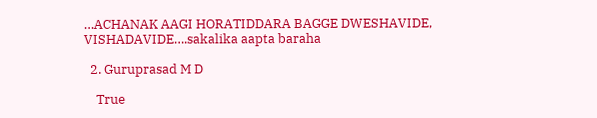…ACHANAK AAGI HORATIDDARA BAGGE DWESHAVIDE, VISHADAVIDE….sakalika aapta baraha

  2. Guruprasad M D

    True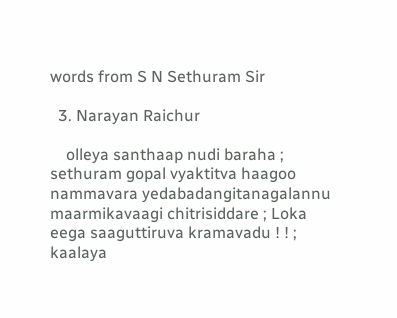words from S N Sethuram Sir

  3. Narayan Raichur

    olleya santhaap nudi baraha ; sethuram gopal vyaktitva haagoo nammavara yedabadangitanagalannu maarmikavaagi chitrisiddare ; Loka eega saaguttiruva kramavadu ! ! ; kaalaya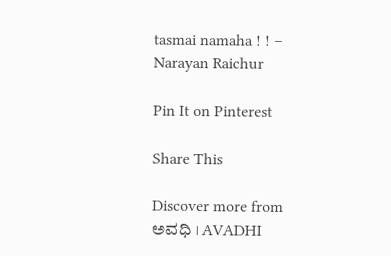tasmai namaha ! ! – Narayan Raichur

Pin It on Pinterest

Share This

Discover more from ಅವಧಿ । AVADHI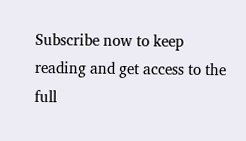Subscribe now to keep reading and get access to the full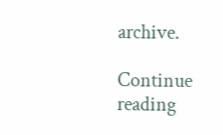archive.

Continue reading